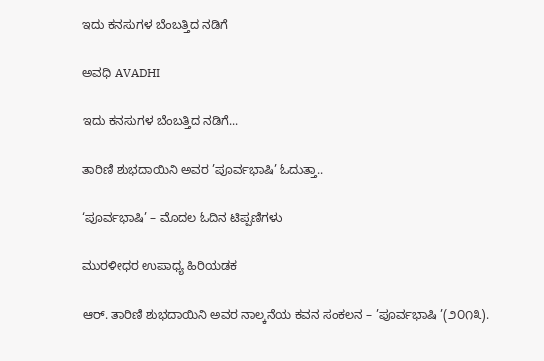ಇದು ಕನಸುಗಳ ಬೆಂಬತ್ತಿದ ನಡಿಗೆ‍

ಅವಧಿ AVADHI

ಇದು ಕನಸುಗಳ ಬೆಂಬತ್ತಿದ ನಡಿಗೆ...

ತಾರಿಣಿ ಶುಭದಾಯಿನಿ ಅವರ ’ಪೂರ್ವಭಾಷಿ’ ಓದುತ್ತಾ..

‘ಪೂರ್ವಭಾಷಿ’ – ಮೊದಲ ಓದಿನ ಟಿಪ್ಪಣಿಗಳು

ಮುರಳೀಧರ ಉಪಾಧ್ಯ ಹಿರಿಯಡಕ

ಆರ್. ತಾರಿಣಿ ಶುಭದಾಯಿನಿ ಅವರ ನಾಲ್ಕನೆಯ ಕವನ ಸಂಕಲನ – ’ಪೂರ್ವಭಾಷಿ ’(೨೦೧೩).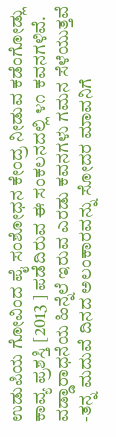ಉಡುಪಿಯ ಗೋವಿಂದ ಪೈ ಸಂಶೋಧನ ಕೇಂದ್ರ ನೀಡುವ ಕಡೆಂಗೋಡ್ಲು ಕಾವ್ಯ ಪ್ರಶಸ್ತಿ [2013 ] ಪಡೆದಿರುವ ಈ ಸಂಕಲನದಲ್ಲಿ ೪೧ ಕವನಗಳಿವೆ.
ವಡ್ಡಾರಾಧನೆಯ ಹಿನ್ನೆಲೆ ಇರುವ ಎರಡು ಕವನಗಳು ಗಮನ ಸೆಳೆಯುತ್ತವೆ -ತನ್ನ ಮದುವೆ ದಿನದ ಅಲಂಕಾರವನ್ನು ಸೋದರ ಮಾವನಿಗೆ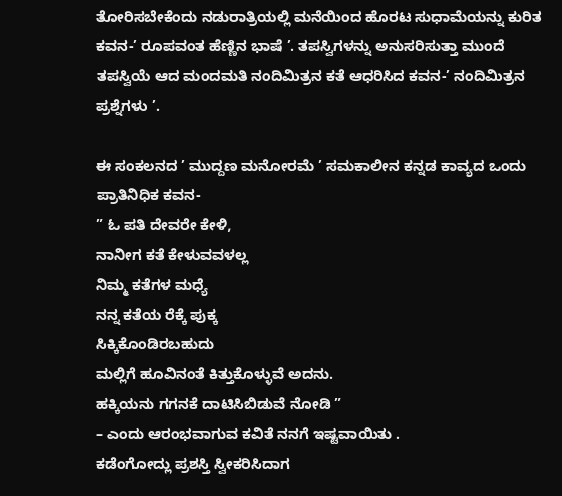ತೋರಿಸಬೇಕೆಂದು ನಡುರಾತ್ರಿಯಲ್ಲಿ ಮನೆಯಿಂದ ಹೊರಟ ಸುಧಾಮೆಯನ್ನು ಕುರಿತ ಕವನ-’ ರೂಪವಂತ ಹೆಣ್ಣಿನ ಭಾಷೆ ’. ತಪಸ್ವಿಗಳನ್ನು ಅನುಸರಿಸುತ್ತಾ ಮುಂದೆ ತಪಸ್ವಿಯೆ ಆದ ಮಂದಮತಿ ನಂದಿಮಿತ್ರನ ಕತೆ ಆಧರಿಸಿದ ಕವನ-’ ನಂದಿಮಿತ್ರನ ಪ್ರಶ್ನೆಗಳು ’.

ಈ ಸಂಕಲನದ ’ ಮುದ್ದಣ ಮನೋರಮೆ ’ ಸಮಕಾಲೀನ ಕನ್ನಡ ಕಾವ್ಯದ ಒಂದು ಪ್ರಾತಿನಿಧಿಕ ಕವನ-
” ಓ ಪತಿ ದೇವರೇ ಕೇಳಿ,
ನಾನೀಗ ಕತೆ ಕೇಳುವವಳಲ್ಲ
ನಿಮ್ಮ ಕತೆಗಳ ಮಧ್ಯೆ
ನನ್ನ ಕತೆಯ ರೆಕ್ಕೆ ಪುಕ್ಕ
ಸಿಕ್ಕಿಕೊಂಡಿರಬಹುದು
ಮಲ್ಲಿಗೆ ಹೂವಿನಂತೆ ಕಿತ್ತುಕೊಳ್ಳುವೆ ಅದನು.
ಹಕ್ಕಿಯನು ಗಗನಕೆ ದಾಟಿಸಿಬಿಡುವೆ ನೋಡಿ ”
– ಎಂದು ಆರಂಭವಾಗುವ ಕವಿತೆ ನನಗೆ ಇಷ್ಟವಾಯಿತು .
ಕಡೆಂಗೋದ್ಲು ಪ್ರಶಸ್ತಿ ಸ್ವೀಕರಿಸಿದಾಗ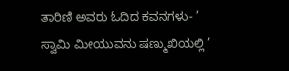ತಾರಿಣಿ ಅವರು ಓದಿದ ಕವನಗಳು- ’ ಸ್ವಾಮಿ ಮೀಯುವನು ಷಣ್ಮುಖಿಯಲ್ಲಿ ’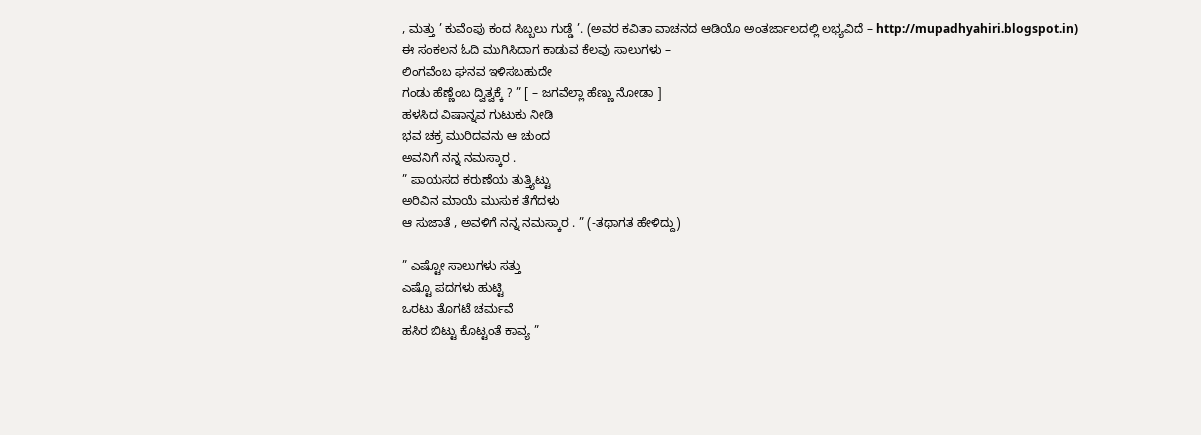, ಮತ್ತು ’ ಕುವೆಂಪು ಕಂದ ಸಿಬ್ಬಲು ಗುಡ್ಡೆ ’. (ಅವರ ಕವಿತಾ ವಾಚನದ ಆಡಿಯೊ ಅಂತರ್ಜಾಲದಲ್ಲಿ ಲಭ್ಯವಿದೆ – http://mupadhyahiri.blogspot.in)
ಈ ಸಂಕಲನ ಓದಿ ಮುಗಿಸಿದಾಗ ಕಾಡುವ ಕೆಲವು ಸಾಲುಗಳು –
ಲಿಂಗವೆಂಬ ಘನವ ಇಳಿಸಬಹುದೇ
ಗಂಡು ಹೆಣ್ಣೆಂಬ ದ್ವಿತ್ವಕ್ಕೆ ? ” [ – ಜಗವೆಲ್ಲಾ ಹೆಣ್ಣು ನೋಡಾ ]
ಹಳಸಿದ ವಿಷಾನ್ನವ ಗುಟುಕು ನೀಡಿ
ಭವ ಚಕ್ರ ಮುರಿದವನು ಆ ಚುಂದ
ಅವನಿಗೆ ನನ್ನ ನಮಸ್ಕಾರ .
” ಪಾಯಸದ ಕರುಣೆಯ ತುತ್ತ್ಯಿಟ್ಟು
ಅರಿವಿನ ಮಾಯೆ ಮುಸುಕ ತೆಗೆದಳು
ಆ ಸುಜಾತೆ , ಅವಳಿಗೆ ನನ್ನ ನಮಸ್ಕಾರ . ” (-ತಥಾಗತ ಹೇಳಿದ್ದು)

” ಎಷ್ಟೋ ಸಾಲುಗಳು ಸತ್ತು
ಎಷ್ಟೊ ಪದಗಳು ಹುಟ್ಟಿ
ಒರಟು ತೊಗಟೆ ಚರ್ಮವೆ
ಹಸಿರ ಬಿಟ್ಟು ಕೊಟ್ಟಂತೆ ಕಾವ್ಯ ”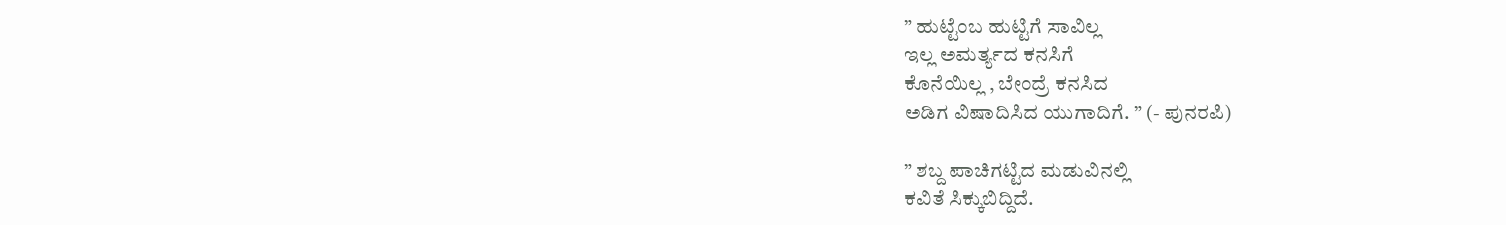” ಹುಟ್ಟೆಂಬ ಹುಟ್ಟಿಗೆ ಸಾವಿಲ್ಲ
ಇಲ್ಲ ಅಮರ್ತ್ಯದ ಕನಸಿಗೆ
ಕೊನೆಯಿಲ್ಲ , ಬೇಂದ್ರೆ ಕನಸಿದ
ಅಡಿಗ ವಿಷಾದಿಸಿದ ಯುಗಾದಿಗೆ. ” (- ಪುನರಪಿ)

” ಶಬ್ದ ಪಾಚಿಗಟ್ಟಿದ ಮಡುವಿನಲ್ಲಿ
ಕವಿತೆ ಸಿಕ್ಕುಬಿದ್ದಿದೆ.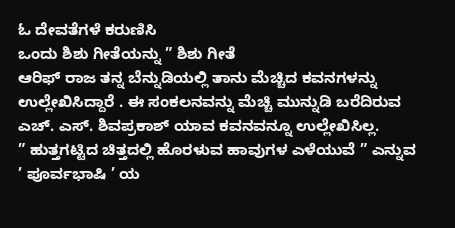ಓ ದೇವತೆಗಳೆ ಕರುಣಿಸಿ
ಒಂದು ಶಿಶು ಗೀತೆಯನ್ನು ” ಶಿಶು ಗೀತೆ
ಆರಿಫ್ ರಾಜ ತನ್ನ ಬೆನ್ನುಡಿಯಲ್ಲಿ ತಾನು ಮೆಚ್ಚಿದ ಕವನಗಳನ್ನು ಉಲ್ಲೇಖಿಸಿದ್ದಾರೆ . ಈ ಸಂಕಲನವನ್ನು ಮೆಚ್ಚಿ ಮುನ್ನುಡಿ ಬರೆದಿರುವ ಎಚ್. ಎಸ್. ಶಿವಪ್ರಕಾಶ್ ಯಾವ ಕವನವನ್ನೂ ಉಲ್ಲೇಖಿಸಿಲ್ಲ.
” ಹುತ್ತಗಟ್ಟಿದ ಚಿತ್ತದಲ್ಲಿ ಹೊರಳುವ ಹಾವುಗಳ ಎಳೆಯುವೆ ” ಎನ್ನುವ ’ ಪೂರ್ವಭಾಷಿ ’ ಯ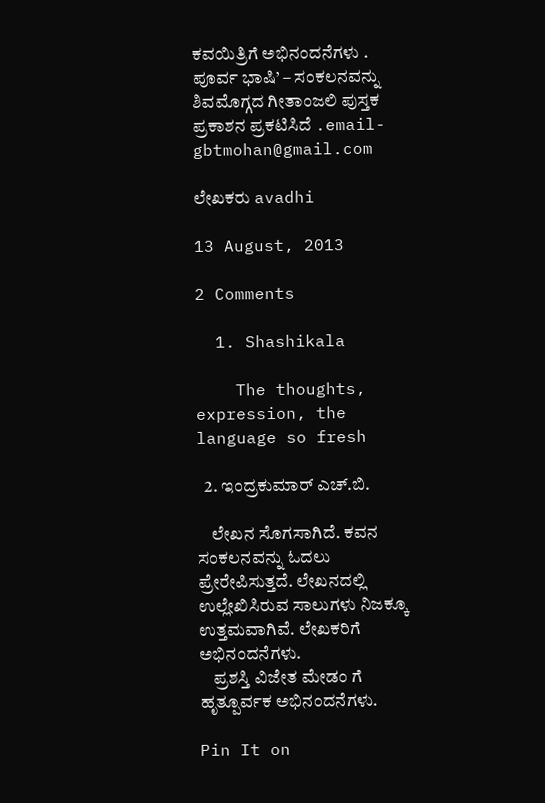ಕವಯಿತ್ರಿಗೆ ಅಭಿನಂದನೆಗಳು .
ಪೂರ್ವ ಭಾಷಿ’ – ಸಂಕಲನವನ್ನು ಶಿವಮೊಗ್ಗದ ಗೀತಾಂಜಲಿ ಪುಸ್ತಕ ಪ್ರಕಾಶನ ಪ್ರಕಟಿಸಿದೆ .email-gbtmohan@gmail.com

ಲೇಖಕರು avadhi

13 August, 2013

2 Comments

  1. Shashikala

    The thoughts, expression, the language so fresh

  2. ಇಂದ್ರಕುಮಾರ್ ಎಚ್.ಬಿ.

    ಲೇಖನ ಸೊಗಸಾಗಿದೆ. ಕವನ ಸಂಕಲನವನ್ನು ಓದಲು ಪ್ರೇರೇಪಿಸುತ್ತದೆ. ಲೇಖನದಲ್ಲಿ ಉಲ್ಲೇಖಿಸಿರುವ ಸಾಲುಗಳು ನಿಜಕ್ಕೂ ಉತ್ತಮವಾಗಿವೆ. ಲೇಖಕರಿಗೆ ಅಭಿನಂದನೆಗಳು.
    ಪ್ರಶಸ್ತಿ ವಿಜೇತ ಮೇಡಂ ಗೆ ಹೃತ್ಪೂರ್ವಕ ಅಭಿನಂದನೆಗಳು.

Pin It on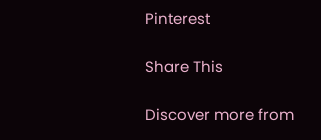Pinterest

Share This

Discover more from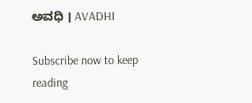ಅವಧಿ । AVADHI

Subscribe now to keep reading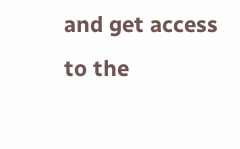and get access to the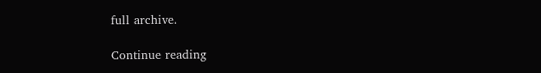full archive.

Continue reading